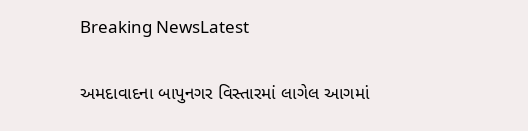Breaking NewsLatest

અમદાવાદના બાપુનગર વિસ્તારમાં લાગેલ આગમાં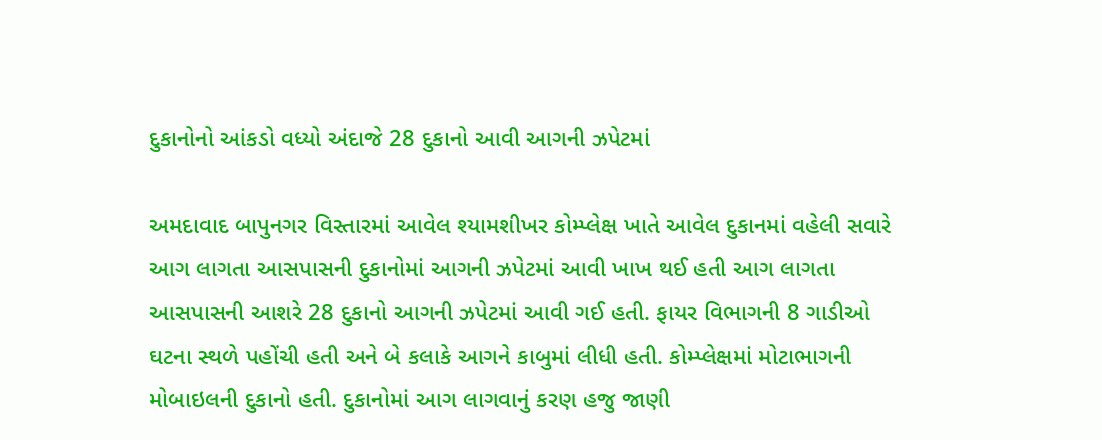દુકાનોનો આંકડો વધ્યો અંદાજે 28 દુકાનો આવી આગની ઝપેટમાં

અમદાવાદ બાપુનગર વિસ્તારમાં આવેલ શ્યામશીખર કોમ્પ્લેક્ષ ખાતે આવેલ દુકાનમાં વહેલી સવારે આગ લાગતા આસપાસની દુકાનોમાં આગની ઝપેટમાં આવી ખાખ થઈ હતી આગ લાગતા આસપાસની આશરે 28 દુકાનો આગની ઝપેટમાં આવી ગઈ હતી. ફાયર વિભાગની 8 ગાડીઓ ઘટના સ્થળે પહોંચી હતી અને બે કલાકે આગને કાબુમાં લીધી હતી. કોમ્પ્લેક્ષમાં મોટાભાગની મોબાઇલની દુકાનો હતી. દુકાનોમાં આગ લાગવાનું કરણ હજુ જાણી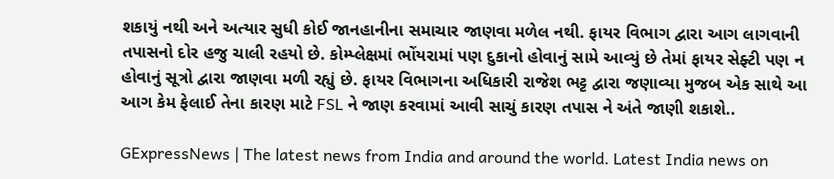શકાયું નથી અને અત્યાર સુધી કોઈ જાનહાનીના સમાચાર જાણવા મળેલ નથી. ફાયર વિભાગ દ્વારા આગ લાગવાની તપાસનો દોર હજુ ચાલી રહયો છે. કોમ્પ્લેક્ષમાં ભોંયરામાં પણ દુકાનો હોવાનું સામે આવ્યું છે તેમાં ફાયર સેફ્ટી પણ ન હોવાનું સૂત્રો દ્વારા જાણવા મળી રહ્યું છે. ફાયર વિભાગના અધિકારી રાજેશ ભટ્ટ દ્વારા જણાવ્યા મુજબ એક સાથે આ આગ કેમ ફેલાઈ તેના કારણ માટે FSL ને જાણ કરવામાં આવી સાચું કારણ તપાસ ને અંતે જાણી શકાશે..

GExpressNews | The latest news from India and around the world. Latest India news on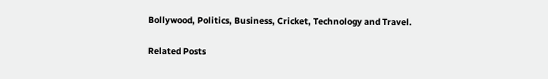Bollywood, Politics, Business, Cricket, Technology and Travel.

Related Posts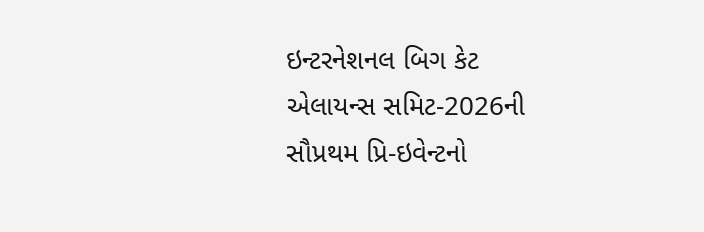ઇન્ટરનેશનલ બિગ કેટ એલાયન્સ સમિટ-2026ની સૌપ્રથમ પ્રિ-ઇવેન્ટનો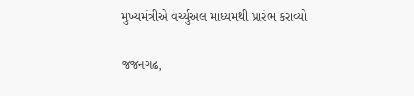મુખ્યમંત્રીએ વર્ચ્યુઅલ માધ્યમથી પ્રારંભ કરાવ્યો

જજનગઢ,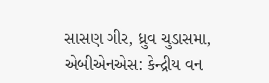સાસણ ગીર, ધ્રુવ ચુડાસમા, એબીએનએસ: કેન્દ્રીય વન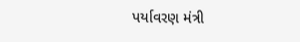પર્યાવરણ મંત્રી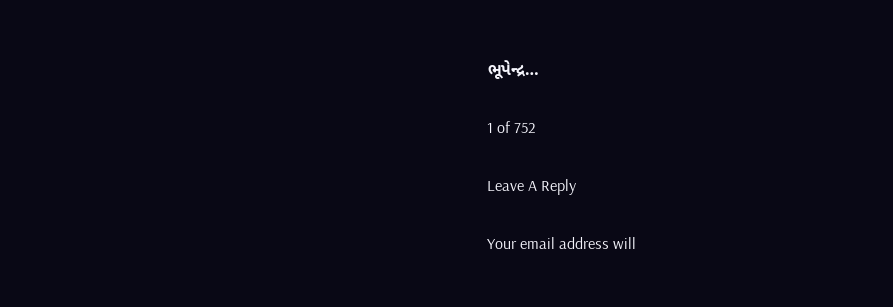ભૂપેન્દ્ર…

1 of 752

Leave A Reply

Your email address will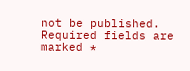not be published. Required fields are marked *